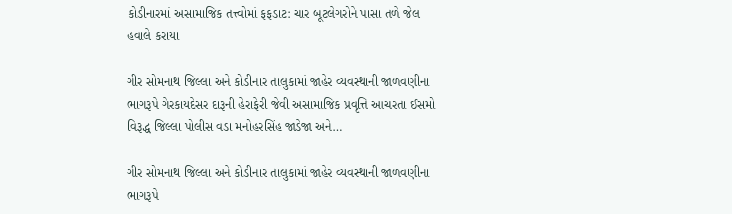કોડીનારમાં અસામાજિક તત્ત્વોમાં ફફડાટ: ચાર બૂટલેગરોને પાસા તળે જેલ હવાલે કરાયા

ગીર સોમનાથ જિલ્લા અને કોડીનાર તાલુકામાં જાહેર વ્યવસ્થાની જાળવણીના ભાગરૂપે ગેરકાયદેસર દારૂની હેરાફેરી જેવી અસામાજિક પ્રવૃત્તિ આચરતા ઈસમો વિરૂદ્ધ જિલ્લા પોલીસ વડા મનોહરસિંહ જાડેજા અને…

ગીર સોમનાથ જિલ્લા અને કોડીનાર તાલુકામાં જાહેર વ્યવસ્થાની જાળવણીના ભાગરૂપે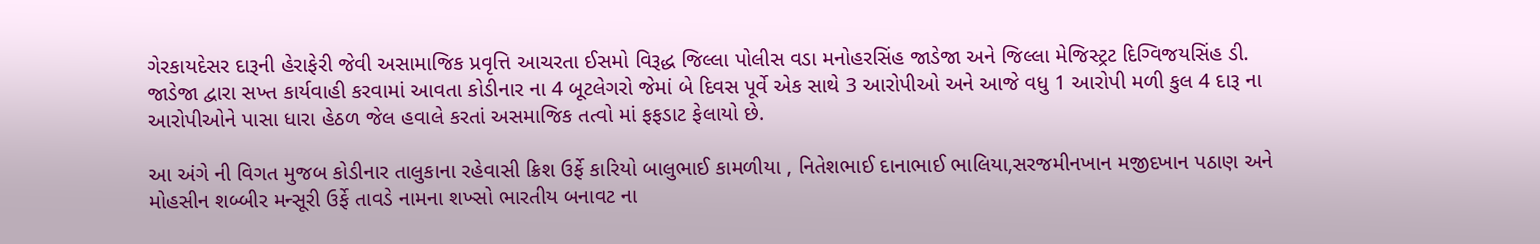ગેરકાયદેસર દારૂની હેરાફેરી જેવી અસામાજિક પ્રવૃત્તિ આચરતા ઈસમો વિરૂદ્ધ જિલ્લા પોલીસ વડા મનોહરસિંહ જાડેજા અને જિલ્લા મેજિસ્ટ્રટ દિગ્વિજયસિંહ ડી. જાડેજા દ્વારા સખ્ત કાર્યવાહી કરવામાં આવતા કોડીનાર ના 4 બૂટલેગરો જેમાં બે દિવસ પૂર્વે એક સાથે 3 આરોપીઓ અને આજે વધુ 1 આરોપી મળી કુલ 4 દારૂ ના આરોપીઓને પાસા ધારા હેઠળ જેલ હવાલે કરતાં અસમાજિક તત્વો માં ફફડાટ ફેલાયો છે.

આ અંગે ની વિગત મુજબ કોડીનાર તાલુકાના રહેવાસી ક્રિશ ઉર્ફે કારિયો બાલુભાઈ કામળીયા , નિતેશભાઈ દાનાભાઈ ભાલિયા,સરજમીનખાન મજીદખાન પઠાણ અને મોહસીન શબ્બીર મન્સૂરી ઉર્ફે તાવડે નામના શખ્સો ભારતીય બનાવટ ના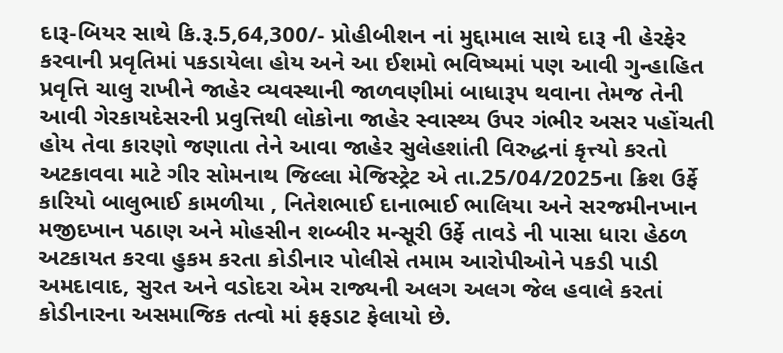દારૂ-બિયર સાથે કિ.રૂ.5,64,300/- પ્રોહીબીશન નાં મુદ્દામાલ સાથે દારૂ ની હેરફેર કરવાની પ્રવૃતિમાં પકડાયેલા હોય અને આ ઈશમો ભવિષ્યમાં પણ આવી ગુન્હાહિત પ્રવૃત્તિ ચાલુ રાખીને જાહેર વ્યવસ્થાની જાળવણીમાં બાધારૂપ થવાના તેમજ તેની આવી ગેરકાયદેસરની પ્રવુત્તિથી લોકોના જાહેર સ્વાસ્થ્ય ઉપર ગંભીર અસર પહોંચતી હોય તેવા કારણો જણાતા તેને આવા જાહેર સુલેહશાંતી વિરુદ્ધનાં કૃત્ત્યો કરતો અટકાવવા માટે ગીર સોમનાથ જિલ્લા મેજિસ્ટ્રેટ એ તા.25/04/2025ના ક્રિશ ઉર્ફે કારિયો બાલુભાઈ કામળીયા , નિતેશભાઈ દાનાભાઈ ભાલિયા અને સરજમીનખાન મજીદખાન પઠાણ અને મોહસીન શબ્બીર મન્સૂરી ઉર્ફે તાવડે ની પાસા ધારા હેઠળ અટકાયત કરવા હુકમ કરતા કોડીનાર પોલીસે તમામ આરોપીઓને પકડી પાડી અમદાવાદ, સુરત અને વડોદરા એમ રાજ્યની અલગ અલગ જેલ હવાલે કરતાં કોડીનારના અસમાજિક તત્વો માં ફફડાટ ફેલાયો છે.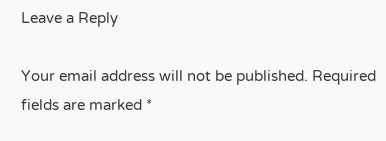Leave a Reply

Your email address will not be published. Required fields are marked *